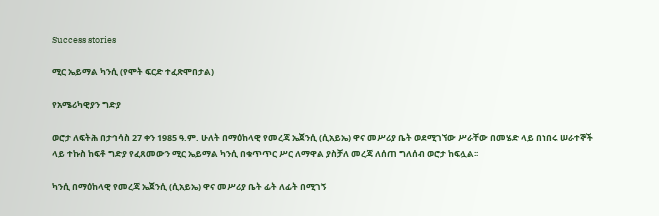Success stories

ሚር ኤይማል ካንሲ (የሞት ፍርድ ተፈጽሞበታል)

የአሜሪካዊያን ግድያ

ወሮታ ለፍትሕ በታኅሳስ 27 ቀን 1985 ዓ.ም. ሁለት በማዕከላዊ የመረጃ ኤጀንሲ (ሲአይኤ) ዋና መሥሪያ ቤት ወደሚገኘው ሥራቸው በመሄድ ላይ በነበሩ ሠራተኞች ላይ ተኩስ ከፍቶ ግድያ የፈጸመውን ሚር ኤይማል ካንሲ በቁጥጥር ሥር ለማዋል ያስቻለ መረጃ ለሰጠ ግለሰብ ወሮታ ከፍሏል፡፡

ካንሲ በማዕከላዊ የመረጃ ኤጀንሲ (ሲአይኤ) ዋና መሥሪያ ቤት ፊት ለፊት በሚገኝ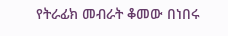የትራፊክ መብራት ቆመው በነበሩ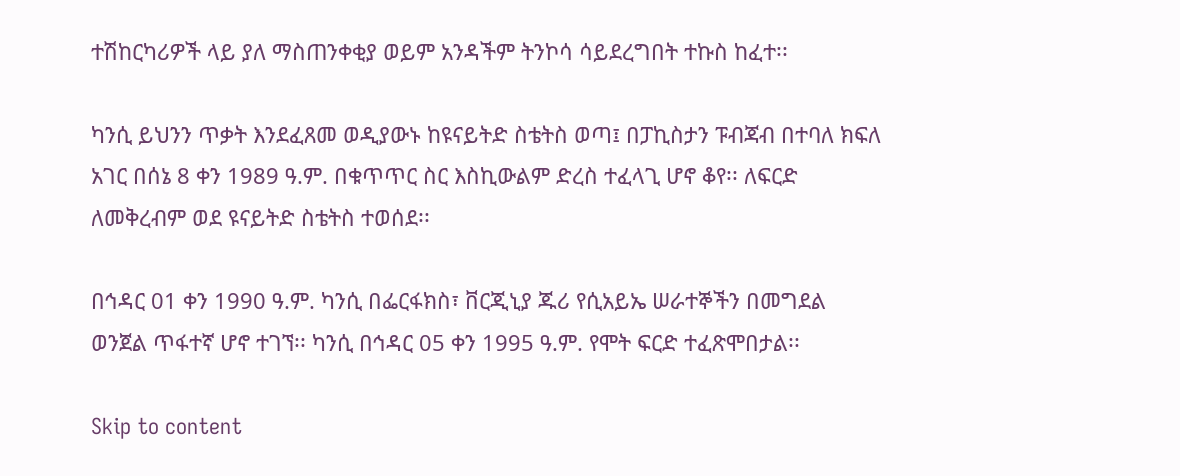ተሽከርካሪዎች ላይ ያለ ማስጠንቀቂያ ወይም አንዳችም ትንኮሳ ሳይደረግበት ተኩስ ከፈተ፡፡

ካንሲ ይህንን ጥቃት እንደፈጸመ ወዲያውኑ ከዩናይትድ ስቴትስ ወጣ፤ በፓኪስታን ፑብጃብ በተባለ ክፍለ አገር በሰኔ 8 ቀን 1989 ዓ.ም. በቁጥጥር ስር እስኪውልም ድረስ ተፈላጊ ሆኖ ቆየ፡፡ ለፍርድ ለመቅረብም ወደ ዩናይትድ ስቴትስ ተወሰደ፡፡

በኅዳር 01 ቀን 1990 ዓ.ም. ካንሲ በፌርፋክስ፣ ቨርጂኒያ ጁሪ የሲአይኤ ሠራተኞችን በመግደል ወንጀል ጥፋተኛ ሆኖ ተገኘ፡፡ ካንሲ በኅዳር 05 ቀን 1995 ዓ.ም. የሞት ፍርድ ተፈጽሞበታል፡፡

Skip to content